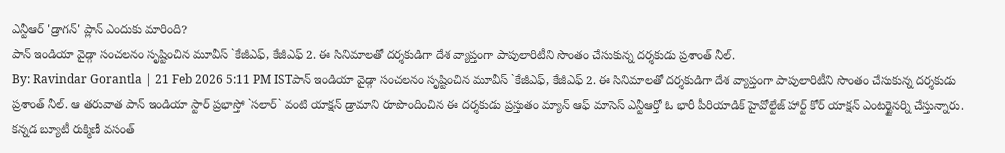ఎన్టీఆర్ 'డ్రాగన్' ప్లాన్ ఎందుకు మారింది?
పాన్ ఇండియా వైడ్గా సంచలనం సృష్టించిన మూవీస్ `కేజీఎఫ్, కేజీఎఫ్ 2. ఈ సినిమాలతో దర్శకుడిగా దేశ వ్యాప్తంగా పాపులారిటీని సొంతం చేసుకున్న దర్శకుడు ప్రశాంత్ నీల్.
By: Ravindar Gorantla | 21 Feb 2026 5:11 PM ISTపాన్ ఇండియా వైడ్గా సంచలనం సృష్టించిన మూవీస్ `కేజీఎఫ్, కేజీఎఫ్ 2. ఈ సినిమాలతో దర్శకుడిగా దేశ వ్యాప్తంగా పాపులారిటీని సొంతం చేసుకున్న దర్శకుడు ప్రశాంత్ నీల్. ఆ తరువాత పాన్ ఇండియా స్టార్ ప్రభాస్తో `సలార్` వంటి యాక్షన్ డ్రామాని రూపొందించిన ఈ దర్శకుడు ప్రస్తుతం మ్యాన్ ఆఫ్ మాసెస్ ఎన్టీఆర్తో ఓ భారీ పీరియాడిక్ హైవోల్టేజ్ హార్ట్ కోర్ యాక్షన్ ఎంటర్టైనర్ని చేస్తున్నారు. కన్నడ బ్యూటీ రుక్మిణీ వసంత్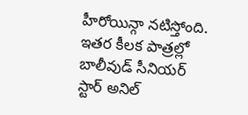హీరోయిన్గా నటిస్తోంది. ఇతర కీలక పాత్రల్లో బాలీవుడ్ సీనియర్ స్టార్ అనిల్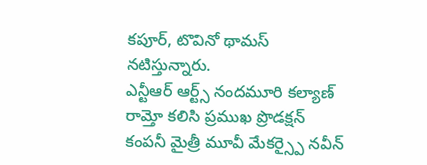కపూర్, టొవినో థామస్ నటిస్తున్నారు.
ఎన్టీఆర్ ఆర్ట్స్ నందమూరి కల్యాణ్ రామ్తో కలిసి ప్రముఖ ప్రొడక్షన్ కంపనీ మైత్రీ మూవీ మేకర్స్పై నవీన్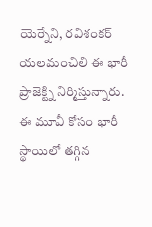యెర్నేని, రవిశంకర్ యలమంచిలి ఈ భారీ ప్రాజెక్ట్ని నిర్మిస్తున్నారు. ఈ మూవీ కోసం భారీ స్థాయిలో తగ్గిన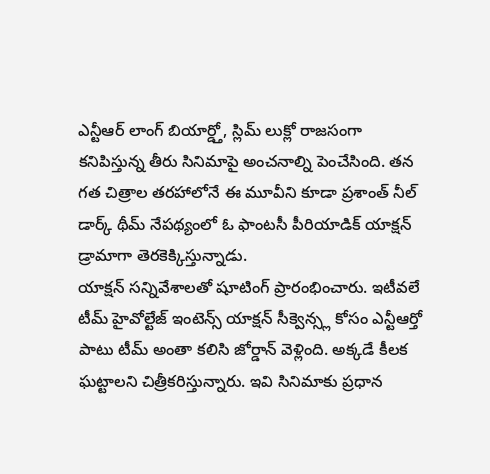ఎన్టీఆర్ లాంగ్ బియార్డ్తో, స్లిమ్ లుక్లో రాజసంగా కనిపిస్తున్న తీరు సినిమాపై అంచనాల్ని పెంచేసింది. తన గత చిత్రాల తరహాలోనే ఈ మూవీని కూడా ప్రశాంత్ నీల్ డార్క్ థీమ్ నేపథ్యంలో ఓ ఫాంటసీ పీరియాడిక్ యాక్షన్ డ్రామాగా తెరకెక్కిస్తున్నాడు.
యాక్షన్ సన్నివేశాలతో షూటింగ్ ప్రారంభించారు. ఇటీవలే టీమ్ హైవోల్టేజ్ ఇంటెన్స్ యాక్షన్ సీక్వెన్స్ల కోసం ఎన్టీఆర్తో పాటు టీమ్ అంతా కలిసి జోర్డాన్ వెళ్లింది. అక్కడే కీలక ఘట్టాలని చిత్రీకరిస్తున్నారు. ఇవి సినిమాకు ప్రధాన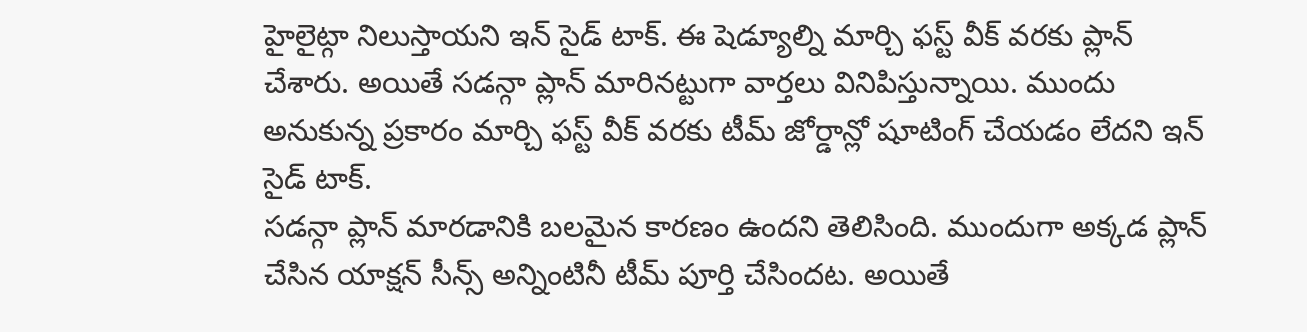హైలైట్గా నిలుస్తాయని ఇన్ సైడ్ టాక్. ఈ షెడ్యూల్ని మార్చి ఫస్ట్ వీక్ వరకు ప్లాన్ చేశారు. అయితే సడన్గా ప్లాన్ మారినట్టుగా వార్తలు వినిపిస్తున్నాయి. ముందు అనుకున్న ప్రకారం మార్చి ఫస్ట్ వీక్ వరకు టీమ్ జోర్డాన్లో షూటింగ్ చేయడం లేదని ఇన్ సైడ్ టాక్.
సడన్గా ప్లాన్ మారడానికి బలమైన కారణం ఉందని తెలిసింది. ముందుగా అక్కడ ప్లాన్ చేసిన యాక్షన్ సీన్స్ అన్నింటినీ టీమ్ పూర్తి చేసిందట. అయితే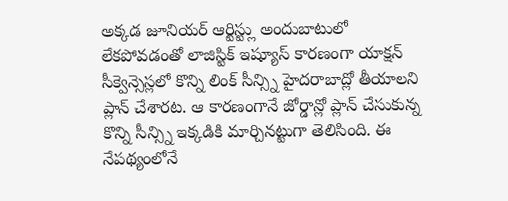అక్కడ జూనియర్ ఆర్టిస్ట్లు అందుబాటులో లేకపోవడంతో లాజిస్టిక్ ఇష్యూస్ కారణంగా యాక్షన్ సీక్వెన్సెస్లలో కొన్ని లింక్ సీన్స్ని హైదరాబాద్లో తీయాలని ప్లాన్ చేశారట. ఆ కారణంగానే జోర్డాన్లో ప్లాన్ చేసుకున్న కొన్ని సీన్స్ని ఇక్కడికి మార్చినట్టుగా తెలిసింది. ఈ నేపథ్యంలోనే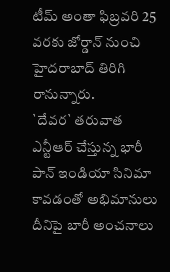టీమ్ అంతా ఫిబ్రవరి 25 వరకు జోర్డాన్ నుంచి హైదరాబాద్ తిరిగి రానున్నారు.
`దేవర` తరువాత ఎన్టీఆర్ చేస్తున్న భారీ పాన్ ఇండియా సినిమా కావడంతో అభిమానులు దీనిపై బారీ అంచనాలు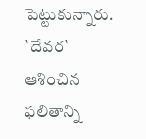పెట్టుకున్నారు. `దేవర` ఆశించిన ఫలితాన్ని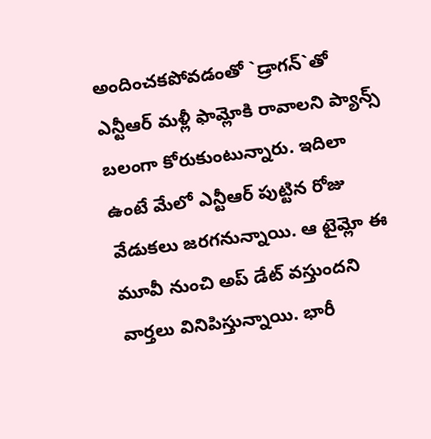అందించకపోవడంతో `డ్రాగన్`తో ఎన్టీఆర్ మళ్లీ ఫామ్లోకి రావాలని ప్యాన్స్ బలంగా కోరుకుంటున్నారు. ఇదిలా ఉంటే మేలో ఎన్టీఆర్ పుట్టిన రోజు వేడుకలు జరగనున్నాయి. ఆ టైమ్లో ఈ మూవీ నుంచి అప్ డేట్ వస్తుందని వార్తలు వినిపిస్తున్నాయి. భారీ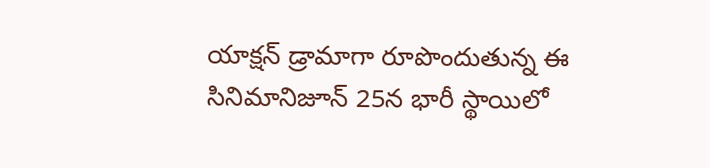యాక్షన్ డ్రామాగా రూపొందుతున్న ఈ సినిమానిజూన్ 25న భారీ స్థాయిలో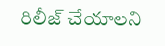రిలీజ్ చేయాలని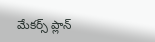మేకర్స్ ప్లాన్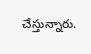చేస్తున్నారు.